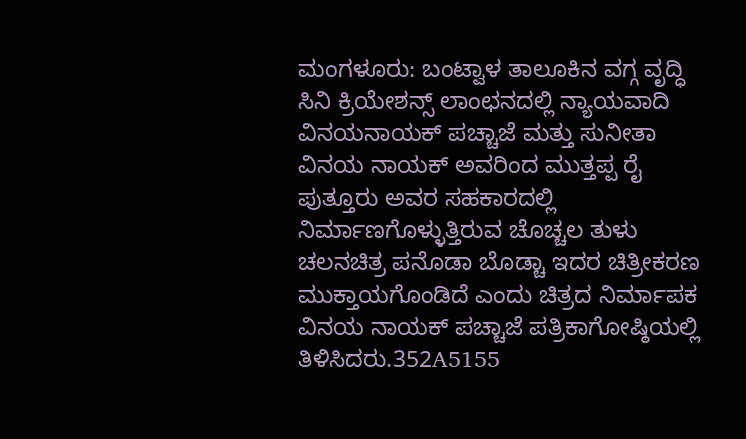ಮಂಗಳೂರು: ಬಂಟ್ವಾಳ ತಾಲೂಕಿನ ವಗ್ಗ ವೃದ್ಧಿ ಸಿನಿ ಕ್ರಿಯೇಶನ್ಸ್ ಲಾಂಛನದಲ್ಲಿ ನ್ಯಾಯವಾದಿ ವಿನಯನಾಯಕ್ ಪಚ್ಚಾಜೆ ಮತ್ತು ಸುನೀತಾ ವಿನಯ ನಾಯಕ್ ಅವರಿಂದ ಮುತ್ತಪ್ಪ ರೈ ಪುತ್ತೂರು ಅವರ ಸಹಕಾರದಲ್ಲಿ ನಿರ್ಮಾಣಗೊಳ್ಳುತ್ತಿರುವ ಚೊಚ್ಚಲ ತುಳು ಚಲನಚಿತ್ರ ಪನೊಡಾ ಬೊಡ್ಚಾ ಇದರ ಚಿತ್ರೀಕರಣ ಮುಕ್ತಾಯಗೊಂಡಿದೆ ಎಂದು ಚಿತ್ರದ ನಿರ್ಮಾಪಕ ವಿನಯ ನಾಯಕ್ ಪಚ್ಚಾಜೆ ಪತ್ರಿಕಾಗೋಷ್ಠಿಯಲ್ಲಿ ತಿಳಿಸಿದರು.352A5155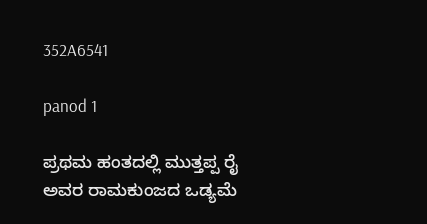352A6541

panod 1

ಪ್ರಥಮ ಹಂತದಲ್ಲಿ ಮುತ್ತಪ್ಪ ರೈ ಅವರ ರಾಮಕುಂಜದ ಒಡ್ಯಮೆ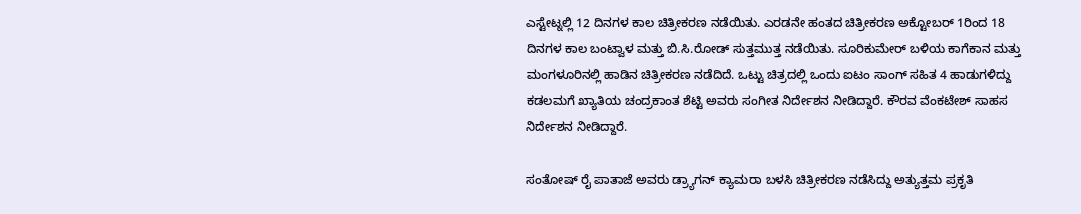ಎಸ್ಟೇಟ್ನಲ್ಲಿ 12 ದಿನಗಳ ಕಾಲ ಚಿತ್ರೀಕರಣ ನಡೆಯಿತು. ಎರಡನೇ ಹಂತದ ಚಿತ್ರೀಕರಣ ಅಕ್ಟೋಬರ್ 1ರಿಂದ 18 ದಿನಗಳ ಕಾಲ ಬಂಟ್ವಾಳ ಮತ್ತು ಬಿ.ಸಿ.ರೋಡ್ ಸುತ್ತಮುತ್ತ ನಡೆಯಿತು. ಸೂರಿಕುಮೇರ್ ಬಳಿಯ ಕಾಗೆಕಾನ ಮತ್ತು ಮಂಗಳೂರಿನಲ್ಲಿ ಹಾಡಿನ ಚಿತ್ರೀಕರಣ ನಡೆದಿದೆ. ಒಟ್ಟು ಚಿತ್ರದಲ್ಲಿ ಒಂದು ಐಟಂ ಸಾಂಗ್ ಸಹಿತ 4 ಹಾಡುಗಳಿದ್ದು ಕಡಲಮಗೆ ಖ್ಯಾತಿಯ ಚಂದ್ರಕಾಂತ ಶೆಟ್ಟಿ ಅವರು ಸಂಗೀತ ನಿರ್ದೇಶನ ನೀಡಿದ್ದಾರೆ. ಕೌರವ ವೆಂಕಟೇಶ್ ಸಾಹಸ ನಿರ್ದೇಶನ ನೀಡಿದ್ದಾರೆ.

ಸಂತೋಷ್ ರೈ ಪಾತಾಜೆ ಅವರು ಡ್ರ್ಯಾಗನ್ ಕ್ಯಾಮರಾ ಬಳಸಿ ಚಿತ್ರೀಕರಣ ನಡೆಸಿದ್ದು ಅತ್ಯುತ್ತಮ ಪ್ರಕೃತಿ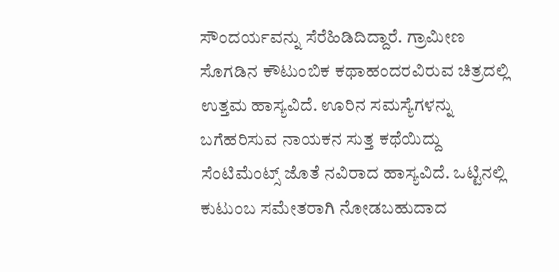ಸೌಂದರ್ಯವನ್ನು ಸೆರೆಹಿಡಿದಿದ್ದಾರೆ. ಗ್ರಾಮೀಣ ಸೊಗಡಿನ ಕೌಟುಂಬಿಕ ಕಥಾಹಂದರವಿರುವ ಚಿತ್ರದಲ್ಲಿ ಉತ್ತಮ ಹಾಸ್ಯವಿದೆ. ಊರಿನ ಸಮಸ್ಯೆಗಳನ್ನು ಬಗೆಹರಿಸುವ ನಾಯಕನ ಸುತ್ತ ಕಥೆಯಿದ್ದು ಸೆಂಟಿಮೆಂಟ್ಸ್ ಜೊತೆ ನವಿರಾದ ಹಾಸ್ಯವಿದೆ. ಒಟ್ಟಿನಲ್ಲಿ ಕುಟುಂಬ ಸಮೇತರಾಗಿ ನೋಡಬಹುದಾದ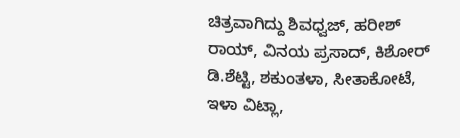ಚಿತ್ರವಾಗಿದ್ದು ಶಿವಧ್ವಜ್, ಹರೀಶ್ ರಾಯ್, ವಿನಯ ಪ್ರಸಾದ್, ಕಿಶೋರ್ ಡಿ.ಶೆಟ್ಟಿ, ಶಕುಂತಳಾ, ಸೀತಾಕೋಟೆ, ಇಳಾ ವಿಟ್ಲಾ,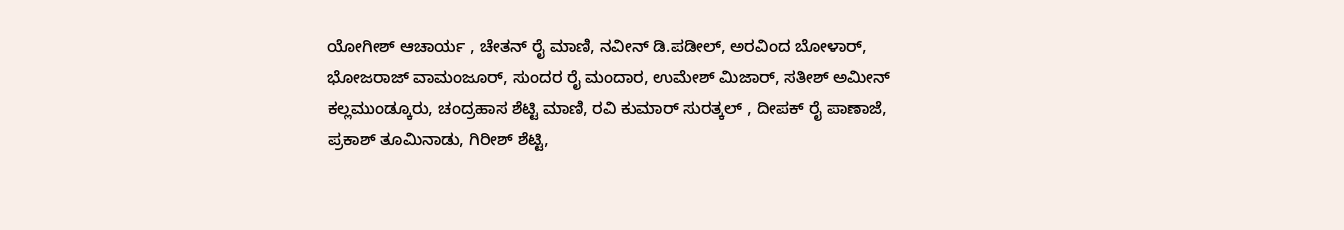ಯೋಗೀಶ್ ಆಚಾರ್ಯ , ಚೇತನ್ ರೈ ಮಾಣಿ, ನವೀನ್ ಡಿ.ಪಡೀಲ್, ಅರವಿಂದ ಬೋಳಾರ್, ಭೋಜರಾಜ್ ವಾಮಂಜೂರ್, ಸುಂದರ ರೈ ಮಂದಾರ, ಉಮೇಶ್ ಮಿಜಾರ್, ಸತೀಶ್ ಅಮೀನ್ ಕಲ್ಲಮುಂಡ್ಕೂರು, ಚಂದ್ರಹಾಸ ಶೆಟ್ಟಿ ಮಾಣಿ, ರವಿ ಕುಮಾರ್ ಸುರತ್ಕಲ್ , ದೀಪಕ್ ರೈ ಪಾಣಾಜೆ, ಪ್ರಕಾಶ್ ತೂಮಿನಾಡು, ಗಿರೀಶ್ ಶೆಟ್ಟಿ,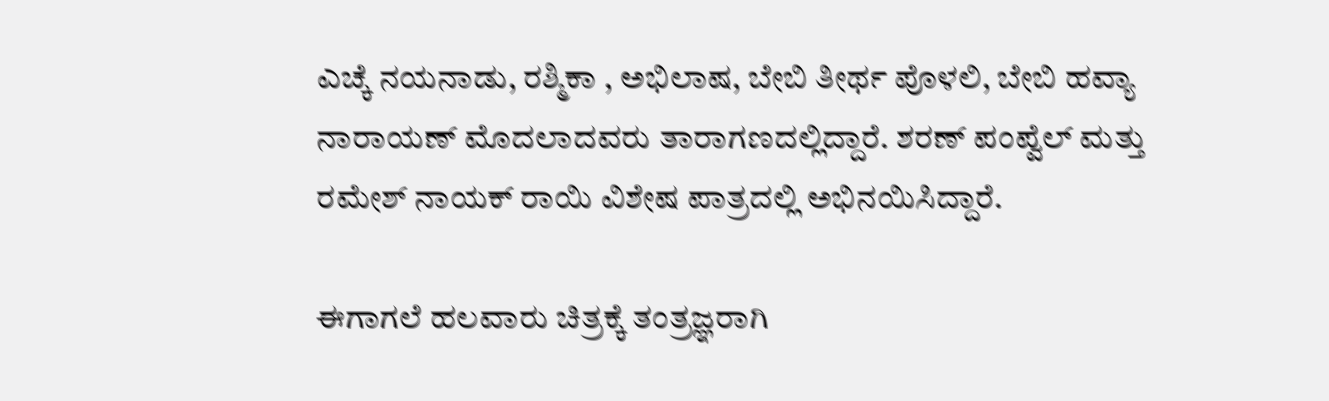ಎಚ್ಕೆ ನಯನಾಡು, ರಶ್ಮಿಕಾ , ಅಭಿಲಾಷ, ಬೇಬಿ ತೀರ್ಥ ಪೊಳಲಿ, ಬೇಬಿ ಹವ್ಯಾ ನಾರಾಯಣ್ ಮೊದಲಾದವರು ತಾರಾಗಣದಲ್ಲಿದ್ದಾರೆ. ಶರಣ್ ಪಂಪ್ವೆಲ್ ಮತ್ತು ರಮೇಶ್ ನಾಯಕ್ ರಾಯಿ ವಿಶೇಷ ಪಾತ್ರದಲ್ಲಿ ಅಭಿನಯಿಸಿದ್ದಾರೆ.

ಈಗಾಗಲೆ ಹಲವಾರು ಚಿತ್ರಕ್ಕೆ ತಂತ್ರಜ್ಞರಾಗಿ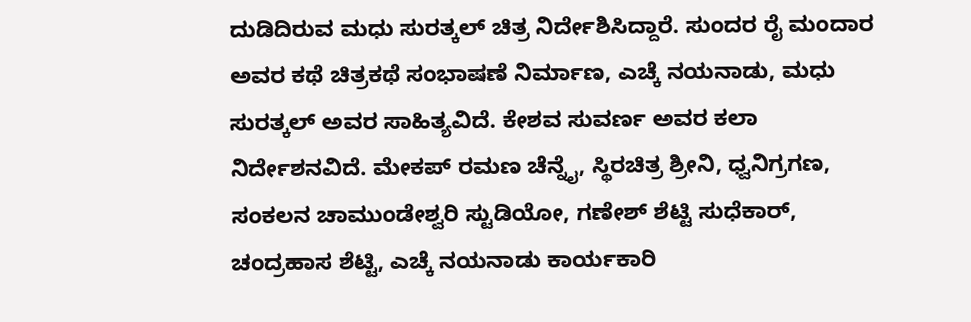ದುಡಿದಿರುವ ಮಧು ಸುರತ್ಕಲ್ ಚಿತ್ರ ನಿರ್ದೇಶಿಸಿದ್ದಾರೆ. ಸುಂದರ ರೈ ಮಂದಾರ ಅವರ ಕಥೆ ಚಿತ್ರಕಥೆ ಸಂಭಾಷಣೆ ನಿರ್ಮಾಣ, ಎಚ್ಕೆ ನಯನಾಡು, ಮಧು ಸುರತ್ಕಲ್ ಅವರ ಸಾಹಿತ್ಯವಿದೆ. ಕೇಶವ ಸುವರ್ಣ ಅವರ ಕಲಾ ನಿರ್ದೇಶನವಿದೆ. ಮೇಕಪ್ ರಮಣ ಚೆನ್ನೈ, ಸ್ಥಿರಚಿತ್ರ ಶ್ರೀನಿ, ಧ್ವನಿಗ್ರಗಣ, ಸಂಕಲನ ಚಾಮುಂಡೇಶ್ವರಿ ಸ್ಟುಡಿಯೋ, ಗಣೇಶ್ ಶೆಟ್ಟಿ ಸುಧೆಕಾರ್, ಚಂದ್ರಹಾಸ ಶೆಟ್ಟಿ, ಎಚ್ಕೆ ನಯನಾಡು ಕಾರ್ಯಕಾರಿ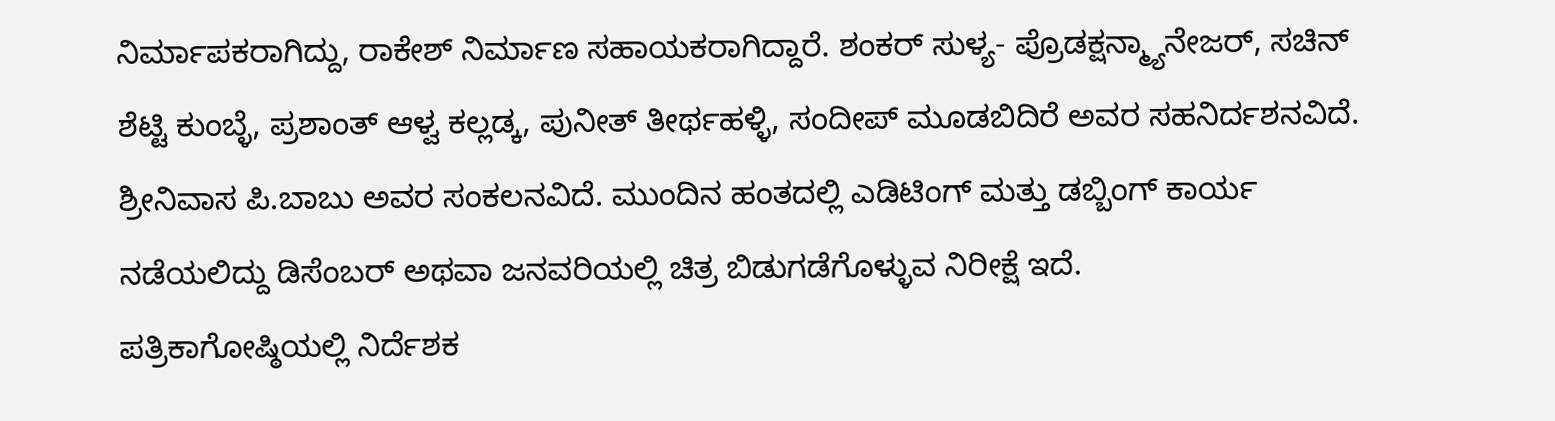ನಿರ್ಮಾಪಕರಾಗಿದ್ದು, ರಾಕೇಶ್ ನಿರ್ಮಾಣ ಸಹಾಯಕರಾಗಿದ್ದಾರೆ. ಶಂಕರ್ ಸುಳ್ಯ- ಪ್ರೊಡಕ್ಷನ್ಮ್ಯಾನೇಜರ್, ಸಚಿನ್ ಶೆಟ್ಟಿ ಕುಂಬ್ಳೆ, ಪ್ರಶಾಂತ್ ಆಳ್ವ ಕಲ್ಲಡ್ಕ, ಪುನೀತ್ ತೀರ್ಥಹಳ್ಳಿ, ಸಂದೀಪ್ ಮೂಡಬಿದಿರೆ ಅವರ ಸಹನಿರ್ದಶನವಿದೆ. ಶ್ರೀನಿವಾಸ ಪಿ.ಬಾಬು ಅವರ ಸಂಕಲನವಿದೆ. ಮುಂದಿನ ಹಂತದಲ್ಲಿ ಎಡಿಟಿಂಗ್ ಮತ್ತು ಡಬ್ಬಿಂಗ್ ಕಾರ್ಯ ನಡೆಯಲಿದ್ದು ಡಿಸೆಂಬರ್ ಅಥವಾ ಜನವರಿಯಲ್ಲಿ ಚಿತ್ರ ಬಿಡುಗಡೆಗೊಳ್ಳುವ ನಿರೀಕ್ಷೆ ಇದೆ.
ಪತ್ರಿಕಾಗೋಷ್ಠಿಯಲ್ಲಿ ನಿರ್ದೆಶಕ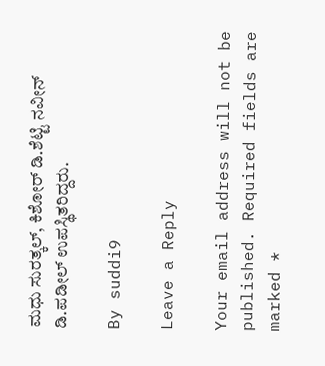ಮಧು ಸುರತ್ಕಲ್, ಕಿಶೋರ್ ಡಿ.ಶೆಟ್ಟಿ ನವೀನ್ ಡಿ.ಪಡೀಲ್ ಉಪಸ್ಥಿತರಿದ್ದರು.

By suddi9

Leave a Reply

Your email address will not be published. Required fields are marked *